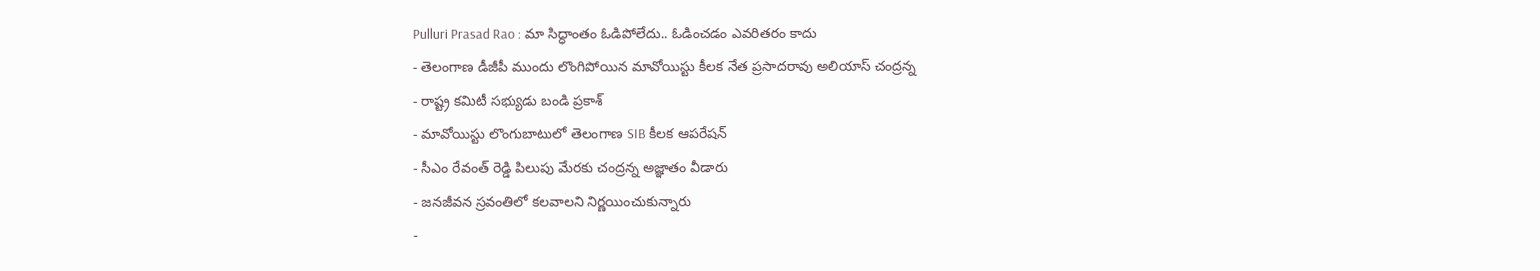Pulluri Prasad Rao : మా సిద్ధాంతం ఓడిపోలేదు.. ఓడించడం ఎవరితరం కాదు
- తెలంగాణ డీజీపీ ముందు లొంగిపోయిన మావోయిస్టు కీలక నేత ప్రసాదరావు అలియాస్ చంద్రన్న
- రాష్ట్ర కమిటీ సభ్యుడు బండి ప్రకాశ్
- మావోయిస్టు లొంగుబాటులో తెలంగాణ SIB కీలక ఆపరేషన్
- సీఎం రేవంత్ రెడ్డి పిలుపు మేరకు చంద్రన్న అజ్ఞాతం వీడారు
- జనజీవన స్రవంతిలో కలవాలని నిర్ణయించుకున్నారు
-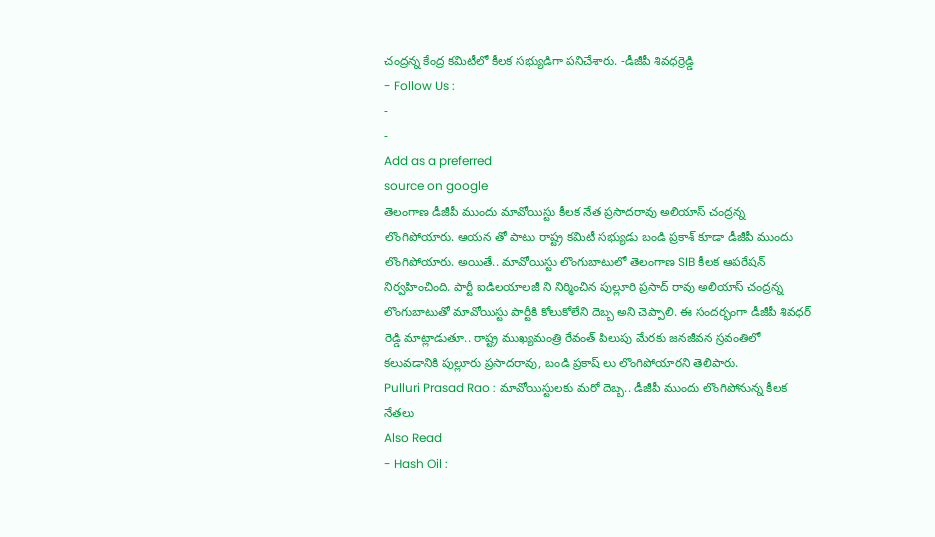చంద్రన్న కేంద్ర కమిటీలో కీలక సభ్యుడిగా పనిచేశారు. -డీజీపీ శివధర్రెడ్డి
- Follow Us :
-
-
Add as a preferred
source on google
తెలంగాణ డీజీపీ ముందు మావోయిస్టు కీలక నేత ప్రసాదరావు అలియాస్ చంద్రన్న లొంగిపోయారు. ఆయన తో పాటు రాష్ట్ర కమిటీ సభ్యుడు బండి ప్రకాశ్ కూడా డీజీపీ ముందు లొంగిపోయారు. అయితే.. మావోయిస్టు లొంగుబాటులో తెలంగాణ SIB కీలక ఆపరేషన్ నిర్వహించింది. పార్టీ ఐడిలయాలజీ ని నిర్మించిన పుల్లూరి ప్రసాద్ రావు అలియాస్ చంద్రన్న లొంగుబాటుతో మావోయిస్టు పార్టీకి కోలుకోలేని దెబ్బ అని చెప్పాలి. ఈ సందర్భంగా డీజీపీ శివధర్ రెడ్డి మాట్లాడుతూ.. రాష్ట్ర ముఖ్యమంత్రి రేవంత్ పిలుపు మేరకు జనజీవన స్రవంతిలో కలువడానికి పుల్లూరు ప్రసాదరావు, బండి ప్రకాష్ లు లొంగిపోయారని తెలిపారు.
Pulluri Prasad Rao : మావోయిస్టులకు మరో దెబ్బ.. డీజీపీ ముందు లొంగిపోనున్న కీలక నేతలు
Also Read
- Hash Oil :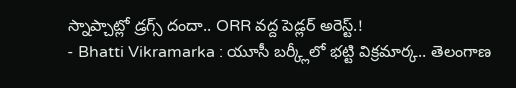స్నాప్చాట్లో డ్రగ్స్ దందా.. ORR వద్ద పెడ్లర్ అరెస్ట్.!
- Bhatti Vikramarka : యూసీ బర్క్లీలో భట్టి విక్రమార్క.. తెలంగాణ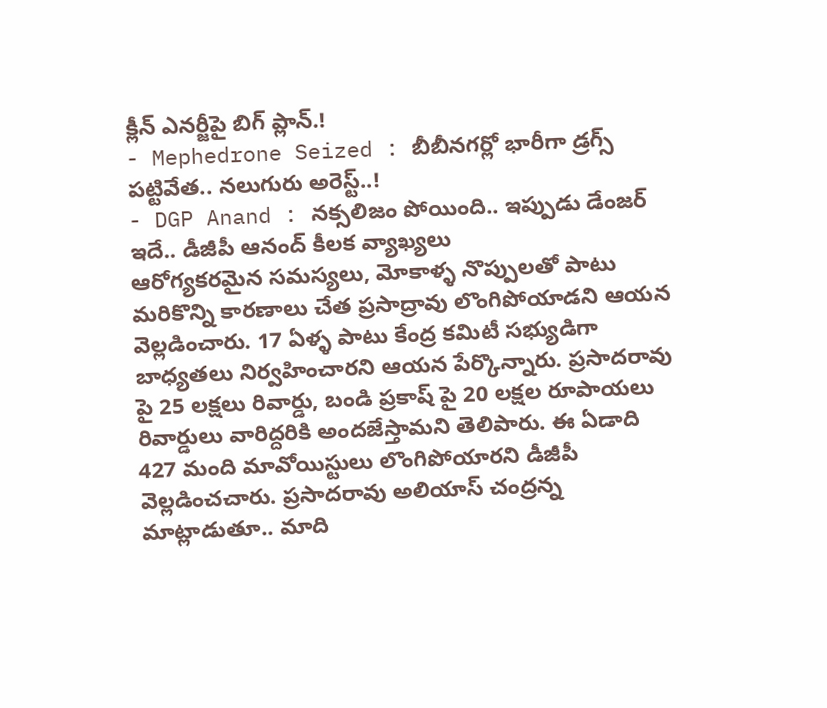క్లీన్ ఎనర్జీపై బిగ్ ప్లాన్.!
- Mephedrone Seized : బీబీనగర్లో భారీగా డ్రగ్స్ పట్టివేత.. నలుగురు అరెస్ట్..!
- DGP Anand : నక్సలిజం పోయింది.. ఇప్పుడు డేంజర్ ఇదే.. డీజీపీ ఆనంద్ కీలక వ్యాఖ్యలు
ఆరోగ్యకరమైన సమస్యలు, మోకాళ్ళ నొప్పులతో పాటు మరికొన్ని కారణాలు చేత ప్రసాద్రావు లొంగిపోయాడని ఆయన వెల్లడించారు. 17 ఏళ్ళ పాటు కేంద్ర కమిటీ సభ్యుడిగా బాధ్యతలు నిర్వహించారని ఆయన పేర్కొన్నారు. ప్రసాదరావు పై 25 లక్షలు రివార్డు, బండి ప్రకాష్ పై 20 లక్షల రూపాయలు రివార్డులు వారిద్దరికి అందజేస్తామని తెలిపారు. ఈ ఏడాది 427 మంది మావోయిస్టులు లొంగిపోయారని డీజీపీ వెల్లడించచారు. ప్రసాదరావు అలియాస్ చంద్రన్న మాట్లాడుతూ.. మాది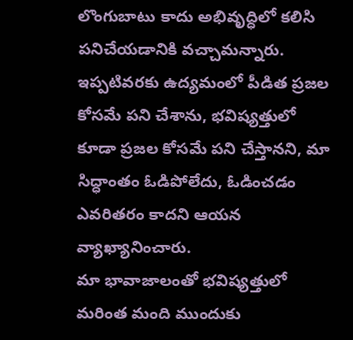లొంగుబాటు కాదు అభివృద్ధిలో కలిసి పనిచేయడానికి వచ్చామన్నారు. ఇప్పటివరకు ఉద్యమంలో పీడిత ప్రజల కోసమే పని చేశాను, భవిష్యత్తులో కూడా ప్రజల కోసమే పని చేస్తానని, మా సిద్ధాంతం ఓడిపోలేదు, ఓడించడం ఎవరితరం కాదని ఆయన వ్యాఖ్యానించారు.
మా భావాజాలంతో భవిష్యత్తులో మరింత మంది ముందుకు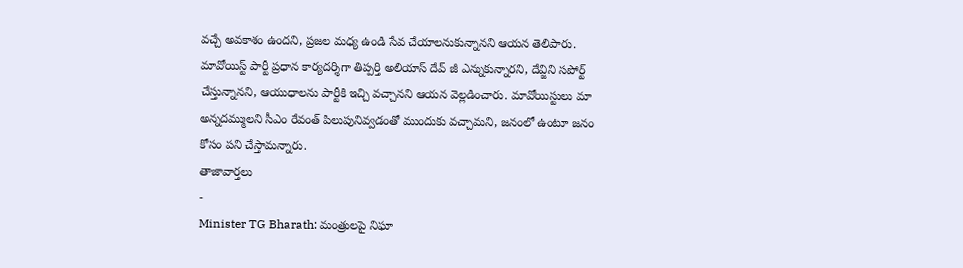వచ్చే అవకాశం ఉందని, ప్రజల మధ్య ఉండి సేవ చేయాలనుకున్నానని ఆయన తెలిపారు. మావోయిస్ట్ పార్టీ ప్రధాన కార్యదర్శిగా తిప్పర్తి అలియాస్ దేవ్ జీ ఎన్నుకున్నారని, దేవ్జిని సపోర్ట్ చేస్తున్నానని, ఆయుధాలను పార్టీకి ఇచ్చి వచ్చానని ఆయన వెల్లడించారు. మావోయిస్టులు మా అన్నదమ్ములని సీఎం రేవంత్ పిలుపునివ్వడంతో ముందుకు వచ్చామని, జనంలో ఉంటూ జనం కోసం పని చేస్తామన్నారు.
తాజావార్తలు
-
Minister TG Bharath: మంత్రులపై నిఘా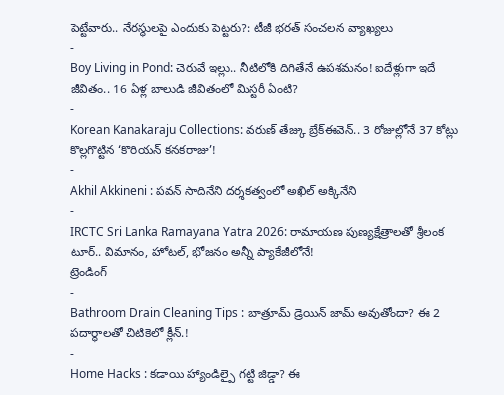పెట్టేవారు.. నేరస్థులపై ఎందుకు పెట్టరు?: టీజీ భరత్ సంచలన వ్యాఖ్యలు
-
Boy Living in Pond: చెరువే ఇల్లు.. నీటిలోకి దిగితేనే ఉపశమనం! ఐదేళ్లుగా ఇదే జీవితం.. 16 ఏళ్ల బాలుడి జీవితంలో మిస్టరీ ఏంటి?
-
Korean Kanakaraju Collections: వరుణ్ తేజ్కు బ్రేక్ఈవెన్.. 3 రోజుల్లోనే 37 కోట్లు కొల్లగొట్టిన ‘కొరియన్ కనకరాజు’!
-
Akhil Akkineni : పవన్ సాదినేని దర్శకత్వంలో అఖిల్ అక్కినేని
-
IRCTC Sri Lanka Ramayana Yatra 2026: రామాయణ పుణ్యక్షేత్రాలతో శ్రీలంక టూర్.. విమానం, హోటల్, భోజనం అన్నీ ప్యాకేజీలోనే!
ట్రెండింగ్
-
Bathroom Drain Cleaning Tips : బాత్రూమ్ డ్రెయిన్ జామ్ అవుతోందా? ఈ 2 పదార్థాలతో చిటికెలో క్లీన్.!
-
Home Hacks : కడాయి హ్యాండిల్పై గట్టి జిడ్డా? ఈ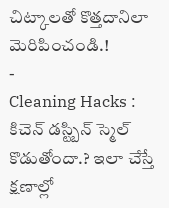చిట్కాలతో కొత్తదానిలా మెరిపించండి.!
-
Cleaning Hacks : కిచెన్ డస్ట్బిన్ స్మెల్ కొడుతోందా.? ఇలా చేస్తే క్షణాల్లో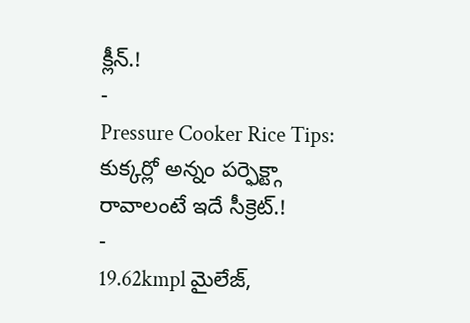క్లీన్.!
-
Pressure Cooker Rice Tips: కుక్కర్లో అన్నం పర్ఫెక్ట్గా రావాలంటే ఇదే సీక్రెట్.!
-
19.62kmpl మైలేజ్,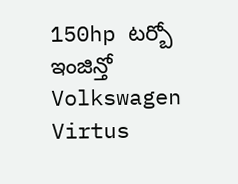150hp టర్బో ఇంజిన్తో Volkswagen Virtus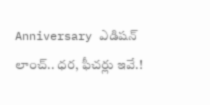Anniversary ఎడిషన్ లాంచ్.. ధర, ఫీచర్లు ఇవే.!